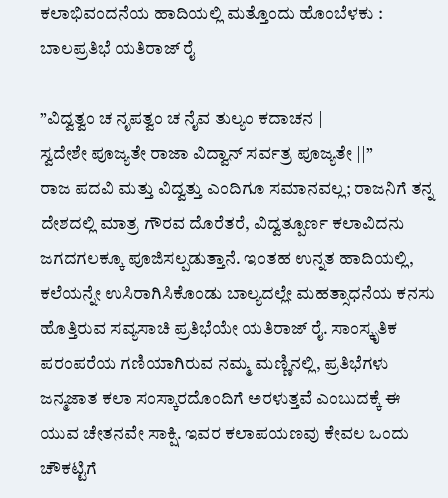ಕಲಾಭಿವಂದನೆಯ ಹಾದಿಯಲ್ಲಿ ಮತ್ತೊಂದು ಹೊಂಬೆಳಕು : ಬಾಲಪ್ರತಿಭೆ ಯತಿರಾಜ್ ರೈ

”ವಿದ್ವತ್ವಂ ಚ ನೃಪತ್ವಂ ಚ ನೈವ ತುಲ್ಯಂ ಕದಾಚನ |
ಸ್ವದೇಶೇ ಪೂಜ್ಯತೇ ರಾಜಾ ವಿದ್ವಾನ್ ಸರ್ವತ್ರ ಪೂಜ್ಯತೇ ||”
ರಾಜ ಪದವಿ ಮತ್ತು ವಿದ್ವತ್ತು ಎಂದಿಗೂ ಸಮಾನವಲ್ಲ; ರಾಜನಿಗೆ ತನ್ನ ದೇಶದಲ್ಲಿ ಮಾತ್ರ ಗೌರವ ದೊರೆತರೆ, ವಿದ್ವತ್ಪೂರ್ಣ ಕಲಾವಿದನು ಜಗದಗಲಕ್ಕೂ ಪೂಜಿಸಲ್ಪಡುತ್ತಾನೆ. ಇಂತಹ ಉನ್ನತ ಹಾದಿಯಲ್ಲಿ, ಕಲೆಯನ್ನೇ ಉಸಿರಾಗಿಸಿಕೊಂಡು ಬಾಲ್ಯದಲ್ಲೇ ಮಹತ್ಸಾಧನೆಯ ಕನಸು ಹೊತ್ತಿರುವ ಸವ್ಯಸಾಚಿ ಪ್ರತಿಭೆಯೇ ಯತಿರಾಜ್ ರೈ. ಸಾಂಸ್ಕೃತಿಕ ಪರಂಪರೆಯ ಗಣಿಯಾಗಿರುವ ನಮ್ಮ ಮಣ್ಣಿನಲ್ಲಿ, ಪ್ರತಿಭೆಗಳು ಜನ್ಮಜಾತ ಕಲಾ ಸಂಸ್ಕಾರದೊಂದಿಗೆ ಅರಳುತ್ತವೆ ಎಂಬುದಕ್ಕೆ ಈ ಯುವ ಚೇತನವೇ ಸಾಕ್ಷಿ. ಇವರ ಕಲಾಪಯಣವು ಕೇವಲ ಒಂದು ಚೌಕಟ್ಟಿಗೆ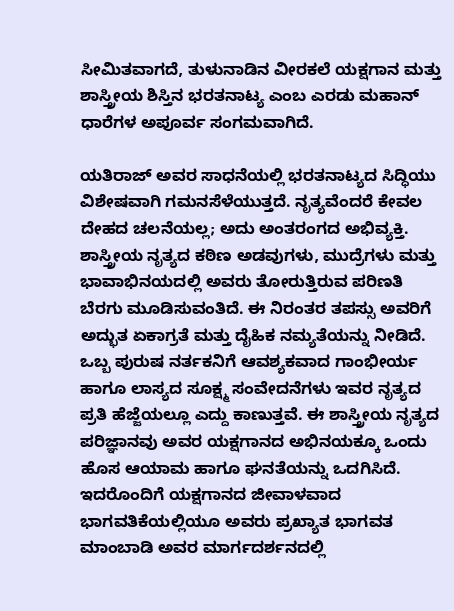ಸೀಮಿತವಾಗದೆ, ತುಳುನಾಡಿನ ವೀರಕಲೆ ಯಕ್ಷಗಾನ ಮತ್ತು ಶಾಸ್ತ್ರೀಯ ಶಿಸ್ತಿನ ಭರತನಾಟ್ಯ ಎಂಬ ಎರಡು ಮಹಾನ್ ಧಾರೆಗಳ ಅಪೂರ್ವ ಸಂಗಮವಾಗಿದೆ.

ಯತಿರಾಜ್ ಅವರ ಸಾಧನೆಯಲ್ಲಿ ಭರತನಾಟ್ಯದ ಸಿದ್ಧಿಯು ವಿಶೇಷವಾಗಿ ಗಮನಸೆಳೆಯುತ್ತದೆ. ನೃತ್ಯವೆಂದರೆ ಕೇವಲ ದೇಹದ ಚಲನೆಯಲ್ಲ; ಅದು ಅಂತರಂಗದ ಅಭಿವ್ಯಕ್ತಿ. ಶಾಸ್ತ್ರೀಯ ನೃತ್ಯದ ಕಠಿಣ ಅಡವುಗಳು, ಮುದ್ರೆಗಳು ಮತ್ತು ಭಾವಾಭಿನಯದಲ್ಲಿ ಅವರು ತೋರುತ್ತಿರುವ ಪರಿಣತಿ ಬೆರಗು ಮೂಡಿಸುವಂತಿದೆ. ಈ ನಿರಂತರ ತಪಸ್ಸು ಅವರಿಗೆ ಅದ್ಭುತ ಏಕಾಗ್ರತೆ ಮತ್ತು ದೈಹಿಕ ನಮ್ಯತೆಯನ್ನು ನೀಡಿದೆ. ಒಬ್ಬ ಪುರುಷ ನರ್ತಕನಿಗೆ ಆವಶ್ಯಕವಾದ ಗಾಂಭೀರ್ಯ ಹಾಗೂ ಲಾಸ್ಯದ ಸೂಕ್ಷ್ಮ ಸಂವೇದನೆಗಳು ಇವರ ನೃತ್ಯದ ಪ್ರತಿ ಹೆಜ್ಜೆಯಲ್ಲೂ ಎದ್ದು ಕಾಣುತ್ತವೆ. ಈ ಶಾಸ್ತ್ರೀಯ ನೃತ್ಯದ ಪರಿಜ್ಞಾನವು ಅವರ ಯಕ್ಷಗಾನದ ಅಭಿನಯಕ್ಕೂ ಒಂದು ಹೊಸ ಆಯಾಮ ಹಾಗೂ ಘನತೆಯನ್ನು ಒದಗಿಸಿದೆ. ಇದರೊಂದಿಗೆ ಯಕ್ಷಗಾನದ ಜೀವಾಳವಾದ ಭಾಗವತಿಕೆಯಲ್ಲಿಯೂ ಅವರು ಪ್ರಖ್ಯಾತ ಭಾಗವತ ಮಾಂಬಾಡಿ ಅವರ ಮಾರ್ಗದರ್ಶನದಲ್ಲಿ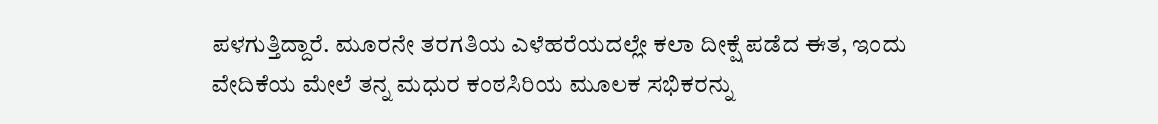ಪಳಗುತ್ತಿದ್ದಾರೆ. ಮೂರನೇ ತರಗತಿಯ ಎಳೆಹರೆಯದಲ್ಲೇ ಕಲಾ ದೀಕ್ಷೆ ಪಡೆದ ಈತ, ಇಂದು ವೇದಿಕೆಯ ಮೇಲೆ ತನ್ನ ಮಧುರ ಕಂಠಸಿರಿಯ ಮೂಲಕ ಸಭಿಕರನ್ನು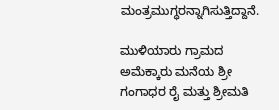ಮಂತ್ರಮುಗ್ಧರನ್ನಾಗಿಸುತ್ತಿದ್ದಾನೆ.

ಮುಳಿಯಾರು ಗ್ರಾಮದ ಅಮೆಕ್ಕಾರು ಮನೆಯ ಶ್ರೀ ಗಂಗಾಧರ ರೈ ಮತ್ತು ಶ್ರೀಮತಿ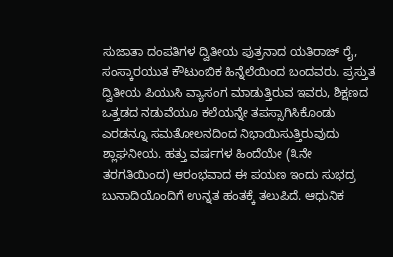ಸುಜಾತಾ ದಂಪತಿಗಳ ದ್ವಿತೀಯ ಪುತ್ರನಾದ ಯತಿರಾಜ್ ರೈ, ಸಂಸ್ಕಾರಯುತ ಕೌಟುಂಬಿಕ ಹಿನ್ನೆಲೆಯಿಂದ ಬಂದವರು. ಪ್ರಸ್ತುತ ದ್ವಿತೀಯ ಪಿಯುಸಿ ವ್ಯಾಸಂಗ ಮಾಡುತ್ತಿರುವ ಇವರು, ಶಿಕ್ಷಣದ ಒತ್ತಡದ ನಡುವೆಯೂ ಕಲೆಯನ್ನೇ ತಪಸ್ಸಾಗಿಸಿಕೊಂಡು ಎರಡನ್ನೂ ಸಮತೋಲನದಿಂದ ನಿಭಾಯಿಸುತ್ತಿರುವುದು ಶ್ಲಾಘನೀಯ. ಹತ್ತು ವರ್ಷಗಳ ಹಿಂದೆಯೇ (೩ನೇ ತರಗತಿಯಿಂದ) ಆರಂಭವಾದ ಈ ಪಯಣ ಇಂದು ಸುಭದ್ರ ಬುನಾದಿಯೊಂದಿಗೆ ಉನ್ನತ ಹಂತಕ್ಕೆ ತಲುಪಿದೆ. ಆಧುನಿಕ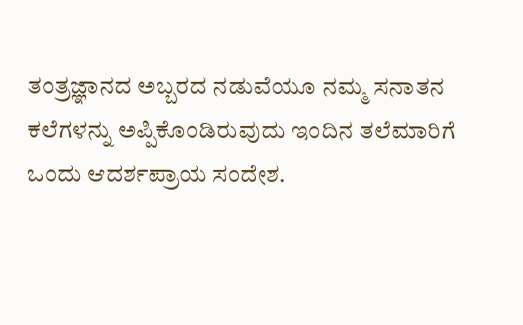ತಂತ್ರಜ್ಞಾನದ ಅಬ್ಬರದ ನಡುವೆಯೂ ನಮ್ಮ ಸನಾತನ ಕಲೆಗಳನ್ನು ಅಪ್ಪಿಕೊಂಡಿರುವುದು ಇಂದಿನ ತಲೆಮಾರಿಗೆ ಒಂದು ಆದರ್ಶಪ್ರಾಯ ಸಂದೇಶ.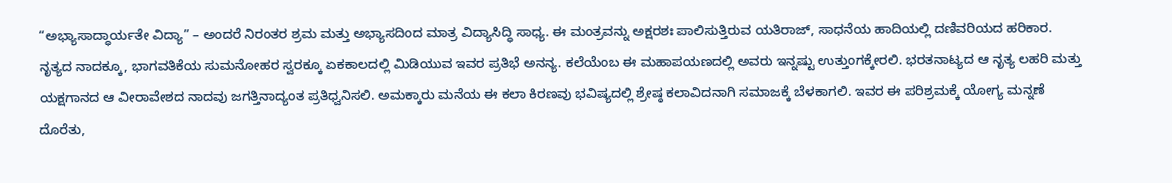“ಅಭ್ಯಾಸಾದ್ಧಾರ್ಯತೇ ವಿದ್ಯಾ” – ಅಂದರೆ ನಿರಂತರ ಶ್ರಮ ಮತ್ತು ಅಭ್ಯಾಸದಿಂದ ಮಾತ್ರ ವಿದ್ಯಾಸಿದ್ಧಿ ಸಾಧ್ಯ. ಈ ಮಂತ್ರವನ್ನು ಅಕ್ಷರಶಃ ಪಾಲಿಸುತ್ತಿರುವ ಯತಿರಾಜ್, ಸಾಧನೆಯ ಹಾದಿಯಲ್ಲಿ ದಣಿವರಿಯದ ಹರಿಕಾರ.
ನೃತ್ಯದ ನಾದಕ್ಕೂ, ಭಾಗವತಿಕೆಯ ಸುಮನೋಹರ ಸ್ವರಕ್ಕೂ ಏಕಕಾಲದಲ್ಲಿ ಮಿಡಿಯುವ ಇವರ ಪ್ರತಿಭೆ ಅನನ್ಯ. ಕಲೆಯೆಂಬ ಈ ಮಹಾಪಯಣದಲ್ಲಿ ಅವರು ಇನ್ನಷ್ಟು ಉತ್ತುಂಗಕ್ಕೇರಲಿ. ಭರತನಾಟ್ಯದ ಆ ನೃತ್ಯ ಲಹರಿ ಮತ್ತು ಯಕ್ಷಗಾನದ ಆ ವೀರಾವೇಶದ ನಾದವು ಜಗತ್ತಿನಾದ್ಯಂತ ಪ್ರತಿಧ್ವನಿಸಲಿ. ಅಮಕ್ಕಾರು ಮನೆಯ ಈ ಕಲಾ ಕಿರಣವು ಭವಿಷ್ಯದಲ್ಲಿ ಶ್ರೇಷ್ಠ ಕಲಾವಿದನಾಗಿ ಸಮಾಜಕ್ಕೆ ಬೆಳಕಾಗಲಿ. ಇವರ ಈ ಪರಿಶ್ರಮಕ್ಕೆ ಯೋಗ್ಯ ಮನ್ನಣೆ ದೊರೆತು,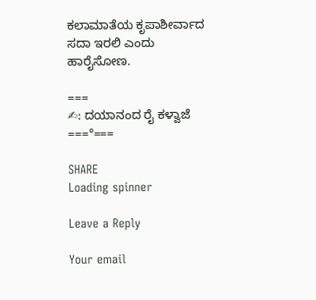ಕಲಾಮಾತೆಯ ಕೃಪಾಶೀರ್ವಾದ ಸದಾ ಇರಲಿ ಎಂದು ಹಾರೈಸೋಣ.

===
✍: ದಯಾನಂದ ರೈ ಕಳ್ವಾಜೆ
===°===

SHARE
Loading spinner

Leave a Reply

Your email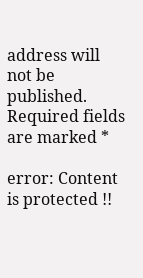address will not be published. Required fields are marked *

error: Content is protected !!